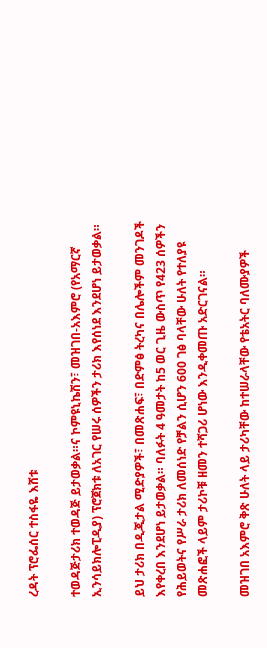ረዳት ፕሮፌሰር ተስፋዬ እሸቱ

ተወዳጅታሪክ ተወዳጅ ይታወቃል።ና ኮምዩኒኬሽን፣ መዝገበ-አእምሮ (የአማርኛ ኢንሳይክሎፒዲያ) ፕሮጀክቱ ለአገር የሠሩ ሰዎችን ታሪክ እየሰነደ እንደሆነ ይታወቃል።

ይህ ታሪክ በዲጂታል ሚድያዎች፣ በመጽሐፍ፣ በድምፅ ትረካና በሌሎችም መንገዶች እየቀረበ እንደሆነ ይታወቃል። ባለፉት 4 ዓመታት ከ5 ወር ጊዜ ውስጥ የ423 ሰዎችን የሕይወትና የሥራ ታሪክ ለመሰነድ የቻልን ሲሆን 600 ገፅ ባላቸው ሁለት የተለያዩ መጽሐፎች ላይም ታሪኮቹ ዘመን ተሻጋሪ ሆነው እንዲቀመጡ አድርገናል።

መዝገበ አእምሮ ቅጽ ሁለት ላይ ታሪካቸው ከተሠራላቸው የቴአትር ባለሙያዎች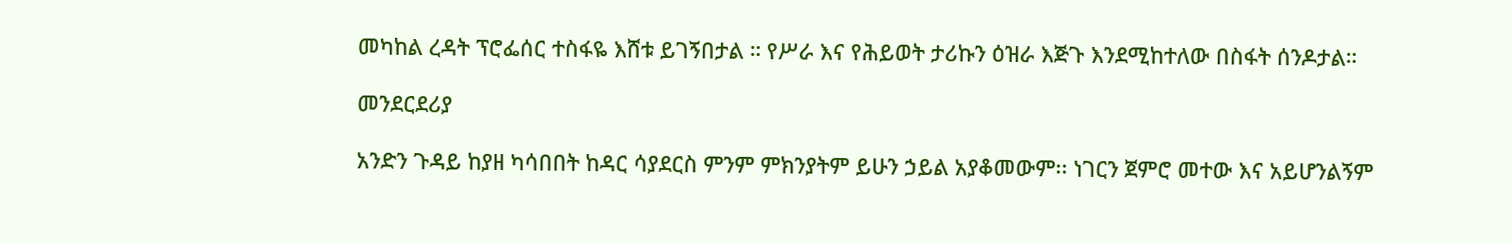መካከል ረዳት ፕሮፌሰር ተስፋዬ እሸቱ ይገኝበታል ። የሥራ እና የሕይወት ታሪኩን ዕዝራ እጅጉ እንደሚከተለው በስፋት ሰንዶታል።

መንደርደሪያ

አንድን ጉዳይ ከያዘ ካሳበበት ከዳር ሳያደርስ ምንም ምክንያትም ይሁን ኃይል አያቆመውም፡፡ ነገርን ጀምሮ መተው እና አይሆንልኝም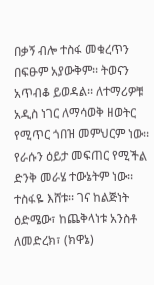በቃኝ ብሎ ተስፋ መቁረጥን በፍፁም አያውቅም፡፡ ትወናን አጥብቆ ይወዳል፡፡ ለተማሪዎቹ አዲስ ነገር ለማሳወቅ ዘወትር የሚጥር ጎበዝ መምህርም ነው፡፡ የራሱን ዕይታ መፍጠር የሚችል ድንቅ መራሄ ተውኔትም ነው፡፡ ተስፋዬ እሸቱ፡፡ ገና ከልጅነት ዕድሜው፣ ከጨቅላነቱ አንስቶ ለመድረክ፣ (ክዋኔ)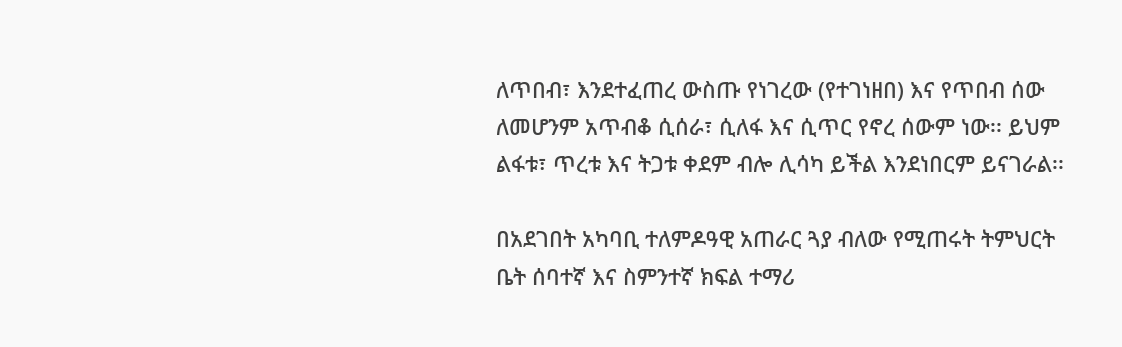ለጥበብ፣ እንደተፈጠረ ውስጡ የነገረው (የተገነዘበ) እና የጥበብ ሰው ለመሆንም አጥብቆ ሲሰራ፣ ሲለፋ እና ሲጥር የኖረ ሰውም ነው፡፡ ይህም ልፋቱ፣ ጥረቱ እና ትጋቱ ቀደም ብሎ ሊሳካ ይችል እንደነበርም ይናገራል፡፡

በአደገበት አካባቢ ተለምዶዓዊ አጠራር ጓያ ብለው የሚጠሩት ትምህርት ቤት ሰባተኛ እና ስምንተኛ ክፍል ተማሪ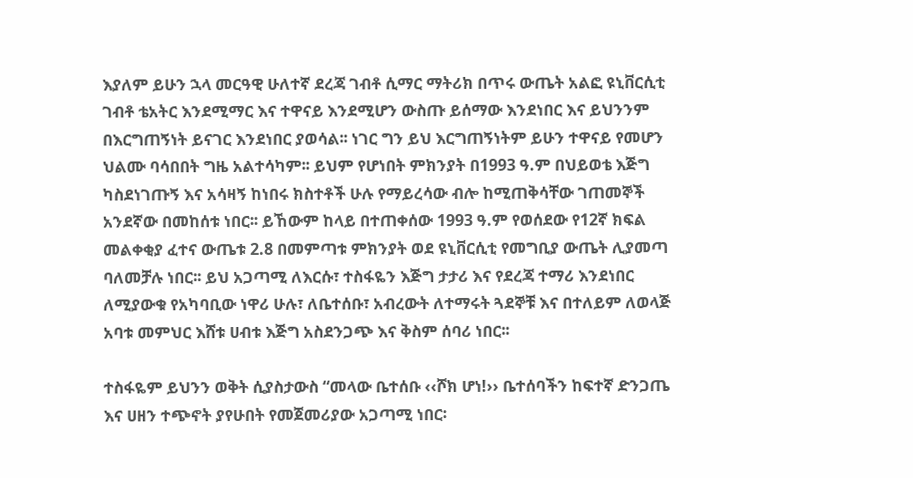እያለም ይሁን ኋላ መርዓዊ ሁለተኛ ደረጃ ገብቶ ሲማር ማትሪክ በጥሩ ውጤት አልፎ ዩኒቨርሲቲ ገብቶ ቴአትር እንደሚማር እና ተዋናይ እንደሚሆን ውስጡ ይሰማው እንደነበር እና ይህንንም በእርግጠኝነት ይናገር እንደነበር ያወሳል፡፡ ነገር ግን ይህ እርግጠኝነትም ይሁን ተዋናይ የመሆን ህልሙ ባሳበበት ግዜ አልተሳካም፡፡ ይህም የሆነበት ምክንያት በ1993 ዓ.ም በህይወቴ እጅግ ካስደነገጡኝ እና አሳዛኝ ከነበሩ ክስተቶች ሁሉ የማይረሳው ብሎ ከሚጠቅሳቸው ገጠመኞች አንደኛው በመከሰቱ ነበር፡፡ ይኸውም ከላይ በተጠቀሰው 1993 ዓ.ም የወሰደው የ12ኛ ክፍል መልቀቂያ ፈተና ውጤቱ 2.8 በመምጣቱ ምክንያት ወደ ዩኒቨርሲቲ የመግቢያ ውጤት ሊያመጣ ባለመቻሉ ነበር፡፡ ይህ አጋጣሚ ለእርሱ፣ ተስፋዬን እጅግ ታታሪ እና የደረጃ ተማሪ እንደነበር ለሚያውቁ የአካባቢው ነዋሪ ሁሉ፣ ለቤተሰቡ፣ አብረውት ለተማሩት ጓደኞቹ እና በተለይም ለወላጅ አባቱ መምህር እሸቱ ሀብቱ እጅግ አስደንጋጭ እና ቅስም ሰባሪ ነበር፡፡

ተስፋዬም ይህንን ወቅት ሲያስታውስ “መላው ቤተሰቡ ‹‹ሾክ ሆነ!›› ቤተሰባችን ከፍተኛ ድንጋጤ እና ሀዘን ተጭኖት ያየሁበት የመጀመሪያው አጋጣሚ ነበር፡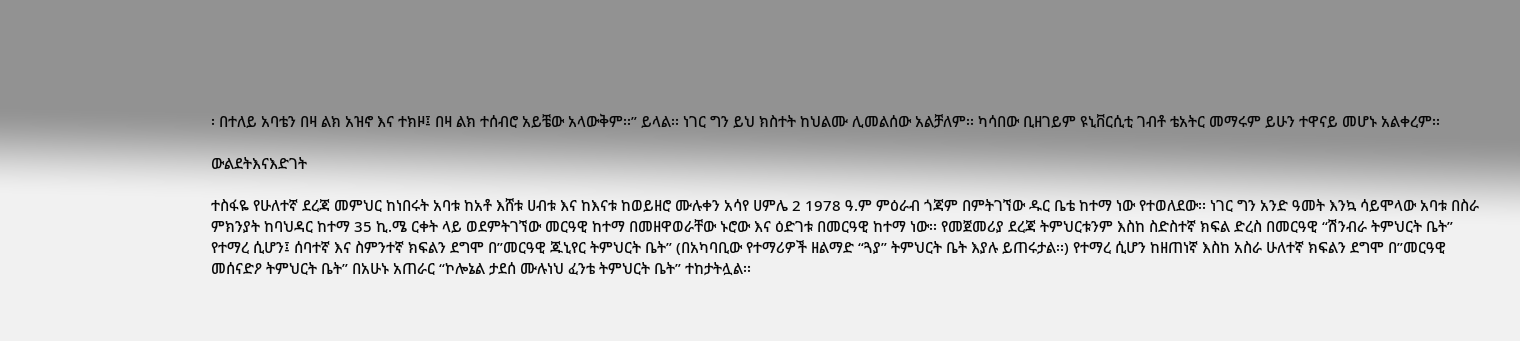፡ በተለይ አባቴን በዛ ልክ አዝኖ እና ተክዞ፤ በዛ ልክ ተሰብሮ አይቼው አላውቅም፡፡” ይላል፡፡ ነገር ግን ይህ ክስተት ከህልሙ ሊመልሰው አልቻለም፡፡ ካሳበው ቢዘገይም ዩኒቨርሲቲ ገብቶ ቴአትር መማሩም ይሁን ተዋናይ መሆኑ አልቀረም፡፡

ውልደትእናእድገት

ተስፋዬ የሁለተኛ ደረጃ መምህር ከነበሩት አባቱ ከአቶ እሸቱ ሀብቱ እና ከእናቱ ከወይዘሮ ሙሉቀን አሳየ ሀምሌ 2 1978 ዓ.ም ምዕራብ ጎጃም በምትገኘው ዱር ቤቴ ከተማ ነው የተወለደው፡፡ ነገር ግን አንድ ዓመት እንኳ ሳይሞላው አባቱ በስራ ምክንያት ከባህዳር ከተማ 35 ኪ.ሜ ርቀት ላይ ወደምትገኘው መርዓዊ ከተማ በመዘዋወራቸው ኑሮው እና ዕድገቱ በመርዓዊ ከተማ ነው፡፡ የመጀመሪያ ደረጃ ትምህርቱንም እስከ ስድስተኛ ክፍል ድረስ በመርዓዊ “ሽንብራ ትምህርት ቤት” የተማረ ሲሆን፤ ሰባተኛ እና ስምንተኛ ክፍልን ደግሞ በ”መርዓዊ ጁኒየር ትምህርት ቤት” (በአካባቢው የተማሪዎች ዘልማድ “ጓያ” ትምህርት ቤት እያሉ ይጠሩታል፡፡) የተማረ ሲሆን ከዘጠነኛ እስከ አስራ ሁለተኛ ክፍልን ደግሞ በ”መርዓዊ መሰናድዖ ትምህርት ቤት” በአሁኑ አጠራር “ኮሎኔል ታደሰ ሙሉነህ ፈንቴ ትምህርት ቤት” ተከታትሏል፡፡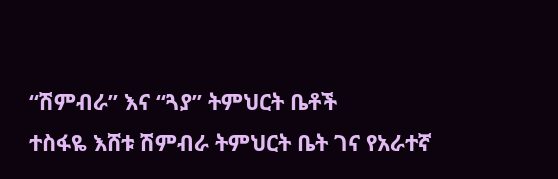“ሽምብራ” እና “ጓያ” ትምህርት ቤቶች
ተስፋዬ እሸቱ ሽምብራ ትምህርት ቤት ገና የአራተኛ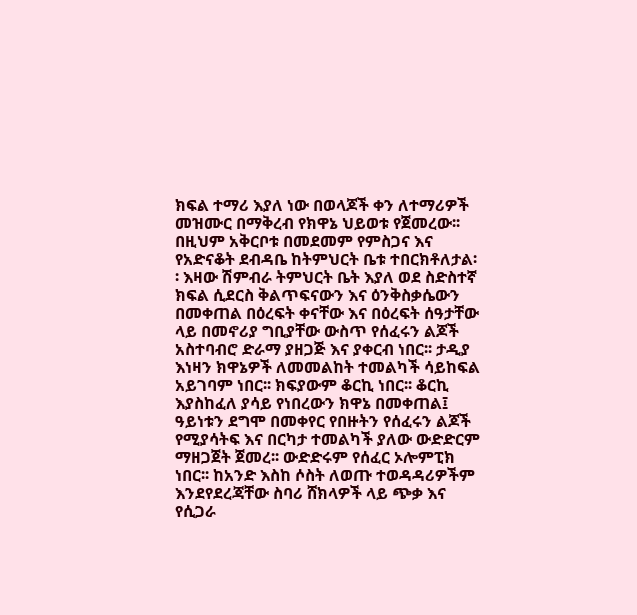ክፍል ተማሪ እያለ ነው በወላጆች ቀን ለተማሪዎች መዝሙር በማቅረብ የክዋኔ ህይወቱ የጀመረው፡፡ በዚህም አቅርቦቱ በመደመም የምስጋና እና የአድናቆት ደብዳቤ ከትምህርት ቤቱ ተበርክቶለታል፡፡ እዛው ሽምብራ ትምህርት ቤት እያለ ወደ ስድስተኛ ክፍል ሲደርስ ቅልጥፍናውን እና ዕንቅስቃሴውን በመቀጠል በዕረፍት ቀናቸው እና በዕረፍት ሰዓታቸው ላይ በመኖሪያ ግቢያቸው ውስጥ የሰፈሩን ልጆች አስተባብሮ ድራማ ያዘጋጅ እና ያቀርብ ነበር፡፡ ታዲያ እነዛን ክዋኔዎች ለመመልከት ተመልካች ሳይከፍል አይገባም ነበር፡፡ ክፍያውም ቆርኪ ነበር፡፡ ቆርኪ እያስከፈለ ያሳይ የነበረውን ክዋኔ በመቀጠል፤ ዓይነቱን ደግሞ በመቀየር የበዙትን የሰፈሩን ልጆች የሚያሳትፍ እና በርካታ ተመልካች ያለው ውድድርም ማዘጋጀት ጀመረ፡፡ ውድድሩም የሰፈር ኦሎምፒክ ነበር፡፡ ከአንድ እስከ ሶስት ለወጡ ተወዳዳሪዎችም እንደየደረጃቸው ስባሪ ሸክላዎች ላይ ጭቃ እና የሲጋራ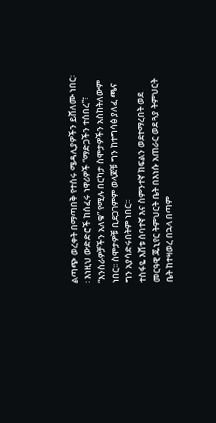ልጣጭ ወረቀት በማጣበቅ የተሰሩ ሜዳሊያዎችን ይሸለሙ ነበር፡፡ እነዚህ ውድድሮች ከሰፈሩ ነዋሪዎች “ማድጋችን ተሰበረ”፣ “እንስራዎቻችን አለቁ” የሚሉ በርካታ ስሞታዎችን አስከትለውም ነበር፡፡ ስሞታዎቹ ቢደጋገምም ወላጆቹ ግን ከተግሳፅ ያለፈ ጫና ግን አያሳድሩበትም ነበር፡፡
ተስፋዬ እሸቱ ሰባተኛ እና ስምንተኛ ክፍልን ወደተማረበት ወደ መርዓዊ ጁኒየር ትምህርት ቤት በእነሱ አጠራር ወደ ጓያ ትምህርት ቤት ከተዛወረ በኋላ በጣም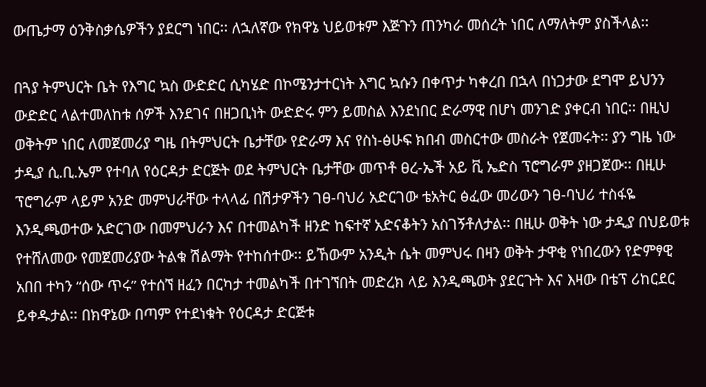ውጤታማ ዕንቅስቃሴዎችን ያደርግ ነበር፡፡ ለኋለኛው የክዋኔ ህይወቱም እጅጉን ጠንካራ መሰረት ነበር ለማለትም ያስችላል፡፡

በጓያ ትምህርት ቤት የእግር ኳስ ውድድር ሲካሄድ በኮሜንታተርነት እግር ኳሱን በቀጥታ ካቀረበ በኋላ በነጋታው ደግሞ ይህንን ውድድር ላልተመለከቱ ሰዎች እንደገና በዘጋቢነት ውድድሩ ምን ይመስል እንደነበር ድራማዊ በሆነ መንገድ ያቀርብ ነበር፡፡ በዚህ ወቅትም ነበር ለመጀመሪያ ግዜ በትምህርት ቤታቸው የድራማ እና የስነ-ፅሁፍ ክበብ መስርተው መስራት የጀመሩት፡፡ ያን ግዜ ነው ታዲያ ሲ.ቢ.ኤም የተባለ የዕርዳታ ድርጅት ወደ ትምህርት ቤታቸው መጥቶ ፀረ-ኤች አይ ቪ ኤድስ ፕሮግራም ያዘጋጀው፡፡ በዚሁ ፕሮግራም ላይም አንድ መምህራቸው ተላላፊ በሽታዎችን ገፀ-ባህሪ አድርገው ቴአትር ፅፈው መሪውን ገፀ-ባህሪ ተስፋዬ እንዲጫወተው አድርገው በመምህራን እና በተመልካች ዘንድ ከፍተኛ አድናቆትን አስገኝቶለታል፡፡ በዚሁ ወቅት ነው ታዲያ በህይወቱ የተሸለመው የመጀመሪያው ትልቁ ሽልማት የተከሰተው፡፡ ይኸውም አንዲት ሴት መምህሩ በዛን ወቅት ታዋቂ የነበረውን የድምፃዊ አበበ ተካን “ሰው ጥሩ” የተሰኘ ዘፈን በርካታ ተመልካች በተገኘበት መድረክ ላይ እንዲጫወት ያደርጉት እና እዛው በቴፕ ሪከርደር ይቀዱታል፡፡ በክዋኔው በጣም የተደነቁት የዕርዳታ ድርጅቱ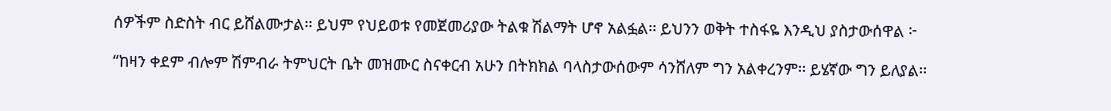ሰዎችም ስድስት ብር ይሸልሙታል፡፡ ይህም የህይወቱ የመጀመሪያው ትልቁ ሽልማት ሆኖ አልፏል፡፡ ይህንን ወቅት ተስፋዬ እንዲህ ያስታውሰዋል ፦

“ከዛን ቀደም ብሎም ሽምብራ ትምህርት ቤት መዝሙር ስናቀርብ አሁን በትክክል ባላስታውሰውም ሳንሸለም ግን አልቀረንም፡፡ ይሄኛው ግን ይለያል፡፡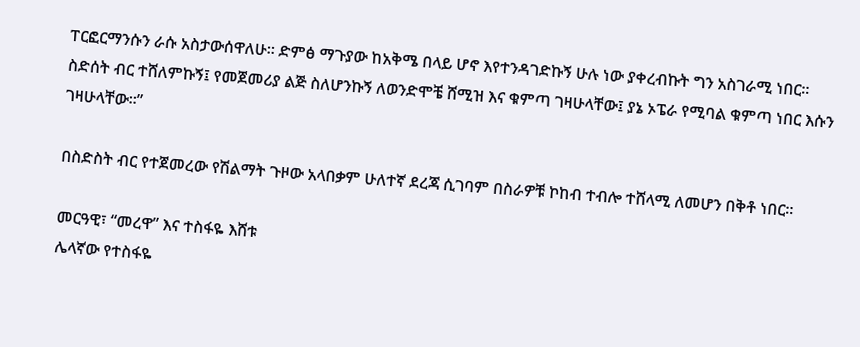ፐርፎርማንሱን ራሱ አስታውሰዋለሁ፡፡ ድምፅ ማጉያው ከአቅሜ በላይ ሆኖ እየተንዳገድኩኝ ሁሉ ነው ያቀረብኩት ግን አስገራሚ ነበር፡፡ ስድሰት ብር ተሸለምኩኝ፤ የመጀመሪያ ልጅ ስለሆንኩኝ ለወንድሞቼ ሸሚዝ እና ቁምጣ ገዛሁላቸው፤ ያኔ ኦፔራ የሚባል ቁምጣ ነበር እሱን ገዛሁላቸው፡፡”

በስድስት ብር የተጀመረው የሽልማት ጉዞው አላበቃም ሁለተኛ ደረጃ ሲገባም በስራዎቹ ኮከብ ተብሎ ተሸላሚ ለመሆን በቅቶ ነበር፡፡

መርዓዊ፣ “መረዋ” እና ተስፋዬ እሸቱ
ሌላኛው የተስፋዬ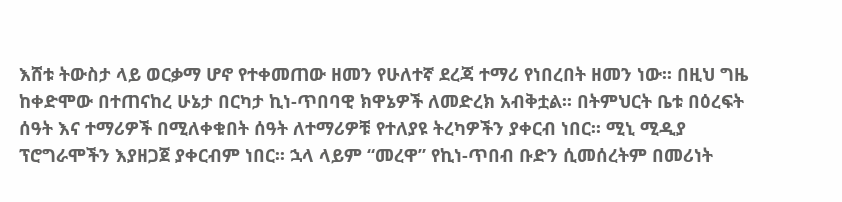እሸቱ ትውስታ ላይ ወርቃማ ሆኖ የተቀመጠው ዘመን የሁለተኛ ደረጃ ተማሪ የነበረበት ዘመን ነው፡፡ በዚህ ግዜ ከቀድሞው በተጠናከረ ሁኔታ በርካታ ኪነ-ጥበባዊ ክዋኔዎች ለመድረክ አብቅቷል፡፡ በትምህርት ቤቱ በዕረፍት ሰዓት እና ተማሪዎች በሚለቀቁበት ሰዓት ለተማሪዎቹ የተለያዩ ትረካዎችን ያቀርብ ነበር፡፡ ሚኒ ሚዲያ ፕሮግራሞችን እያዘጋጀ ያቀርብም ነበር፡፡ ኋላ ላይም “መረዋ” የኪነ-ጥበብ ቡድን ሲመሰረትም በመሪነት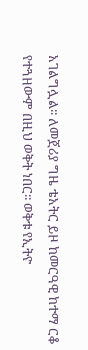አገልግሏል፡፡ ለመጀሪያ ግዜ ቴአትር ይዞ ከመርዓዊ ከተማ ርቆ የተጓዘውም በዚህ ወቅት ነበር፡፡ ወቅቱ የኢትዮ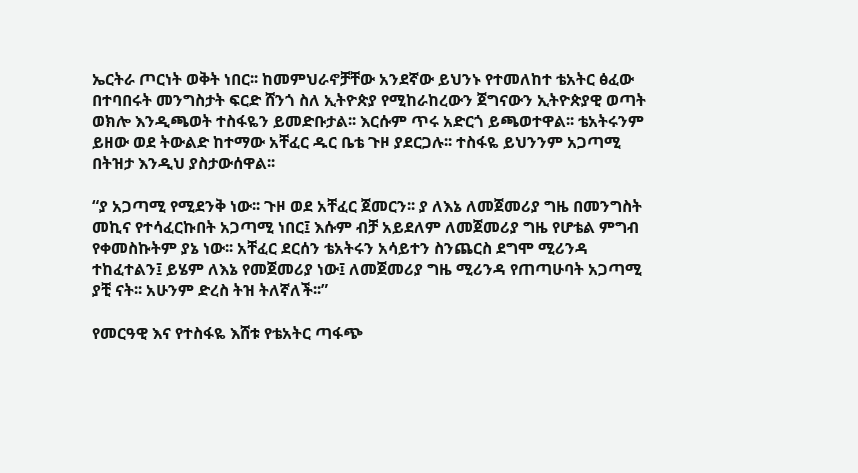ኤርትራ ጦርነት ወቅት ነበር፡፡ ከመምህራኖቻቸው አንደኛው ይህንኑ የተመለከተ ቴአትር ፅፈው በተባበሩት መንግስታት ፍርድ ሸንጎ ስለ ኢትዮጵያ የሚከራከረውን ጀግናውን ኢትዮጵያዊ ወጣት ወክሎ እንዲጫወት ተስፋዬን ይመድቡታል፡፡ እርሱም ጥሩ አድርጎ ይጫወተዋል፡፡ ቴአትሩንም ይዘው ወደ ትውልድ ከተማው አቸፈር ዱር ቤቴ ጉዞ ያደርጋሉ፡፡ ተስፋዬ ይህንንም አጋጣሚ በትዝታ እንዲህ ያስታውሰዋል፡፡

“ያ አጋጣሚ የሚደንቅ ነው፡፡ ጉዞ ወደ አቸፈር ጀመርን፡፡ ያ ለእኔ ለመጀመሪያ ግዜ በመንግስት መኪና የተሳፈርኩበት አጋጣሚ ነበር፤ እሱም ብቻ አይደለም ለመጀመሪያ ግዜ የሆቴል ምግብ የቀመስኩትም ያኔ ነው፡፡ አቸፈር ደርሰን ቴአትሩን አሳይተን ስንጨርስ ደግሞ ሚሪንዳ ተከፈተልን፤ ይሄም ለእኔ የመጀመሪያ ነው፤ ለመጀመሪያ ግዜ ሚሪንዳ የጠጣሁባት አጋጣሚ ያቺ ናት፡፡ አሁንም ድረስ ትዝ ትለኛለች፡፡”

የመርዓዊ እና የተስፋዬ እሸቱ የቴአትር ጣፋጭ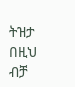ትዝታ በዚህ ብቻ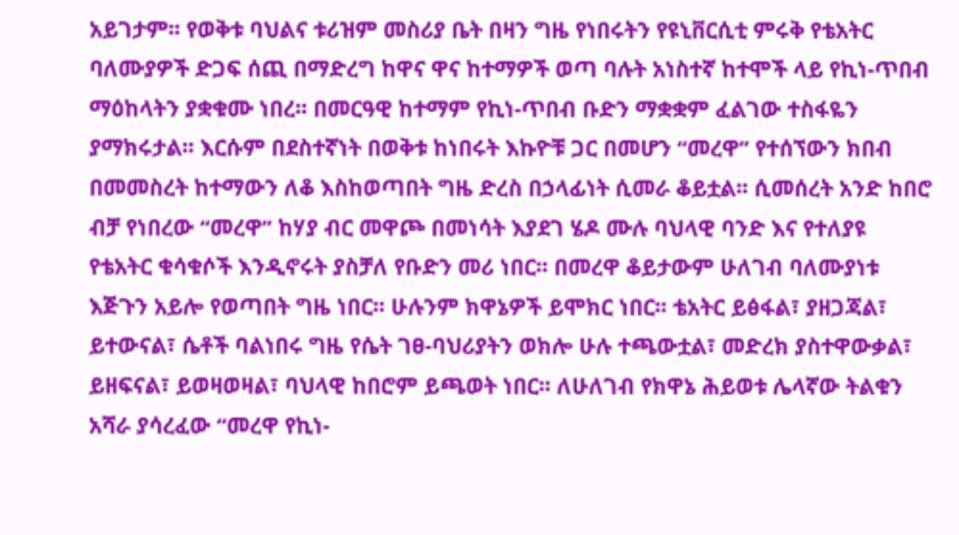አይገታም፡፡ የወቅቱ ባህልና ቱሪዝም መስሪያ ቤት በዛን ግዜ የነበሩትን የዩኒቨርሲቲ ምሩቅ የቴአትር ባለሙያዎች ድጋፍ ሰጪ በማድረግ ከዋና ዋና ከተማዎች ወጣ ባሉት አነስተኛ ከተሞች ላይ የኪነ-ጥበብ ማዕከላትን ያቋቁሙ ነበረ፡፡ በመርዓዊ ከተማም የኪነ-ጥበብ ቡድን ማቋቋም ፈልገው ተስፋዬን ያማክሩታል፡፡ እርሱም በደስተኛነት በወቅቱ ከነበሩት እኩዮቹ ጋር በመሆን “መረዋ” የተሰኘውን ክበብ በመመስረት ከተማውን ለቆ እስከወጣበት ግዜ ድረስ በኃላፊነት ሲመራ ቆይቷል፡፡ ሲመሰረት አንድ ከበሮ ብቻ የነበረው “መረዋ” ከሃያ ብር መዋጮ በመነሳት እያደገ ሄዶ ሙሉ ባህላዊ ባንድ እና የተለያዩ የቴአትር ቁሳቁሶች እንዲኖሩት ያስቻለ የቡድን መሪ ነበር፡፡ በመረዋ ቆይታውም ሁለገብ ባለሙያነቱ እጅጉን አይሎ የወጣበት ግዜ ነበር፡፡ ሁሉንም ክዋኔዎች ይሞክር ነበር፡፡ ቴአትር ይፅፋል፣ ያዘጋጃል፣ ይተውናል፣ ሴቶች ባልነበሩ ግዜ የሴት ገፀ-ባህሪያትን ወክሎ ሁሉ ተጫውቷል፣ መድረክ ያስተዋውቃል፣ ይዘፍናል፣ ይወዛወዛል፣ ባህላዊ ከበሮም ይጫወት ነበር፡፡ ለሁለገብ የክዋኔ ሕይወቱ ሌላኛው ትልቁን አሻራ ያሳረፈው “መረዋ የኪነ-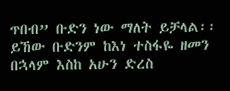ጥበብ” ቡድን ነው ማለት ይቻላል፡፡ ይኸው ቡድንም ከእነ ተስፋዬ ዘመን በኋላም እስከ አሁን ድረስ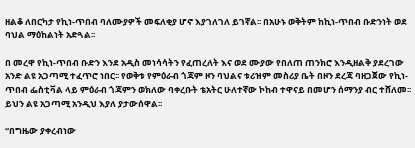ዘልቆ ለበርካታ የኪነ-ጥበብ ባለሙያዎች መፍለቂያ ሆኖ እያገለገለ ይገኛል፡፡ በአሁኑ ወቅትም ከኪነ-ጥበብ ቡድንነት ወደ ባህል ማዕከልነት አድጓል፡፡

በ መረዋ የኪነ-ጥበብ ቡድን እንደ አዲስ መነሳሳትን የፈጠረለት እና ወደ ሙያው የበለጠ ጠንክሮ እንዲዘልቅ ያደረገው አንድ ልዩ አጋጣሚ ተፈጥሮ ነበር፡፡ የወቅቱ የምዕራብ ጎጃም ዞን ባህልና ቱሪዝም መስሪያ ቤት በዞን ደረጃ ባዘጋጀው የኪነ-ጥበብ ፌስቲቫል ላይ ምዕራብ ጎጃምን ወክለው ባቀረቡት ቴአትር ሁለተኛው ኮከብ ተዋናይ በመሆን ሰማንያ ብር ተሸለመ፡፡ ይህን ልዩ አጋጣሚ አንዲህ እያለ ያታውሰዋል፡፡

“በግዜው ያቀረብነው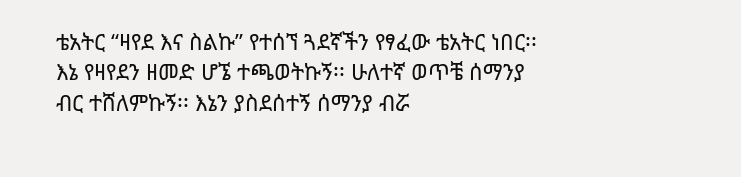ቴአትር “ዛየደ እና ስልኩ” የተሰኘ ጓደኛችን የፃፈው ቴአትር ነበር፡፡ እኔ የዛየደን ዘመድ ሆኜ ተጫወትኩኝ፡፡ ሁለተኛ ወጥቼ ሰማንያ ብር ተሸለምኩኝ፡፡ እኔን ያስደሰተኝ ሰማንያ ብሯ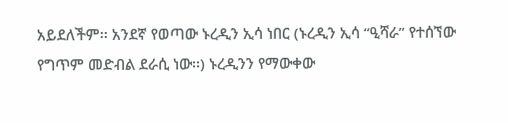አይደለችም፡፡ አንደኛ የወጣው ኑረዲን ኢሳ ነበር (ኑረዲን ኢሳ “ዒሻራ” የተሰኘው የግጥም መድብል ደራሲ ነው፡፡) ኑረዲንን የማውቀው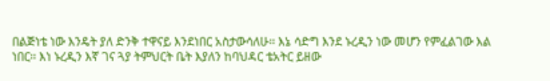በልጅነቴ ነው እንዴት ያለ ድንቅ ተዋናይ እንደነበር አስታውሳለሁ፡፡ እኔ ሳድግ እንደ ኑረዲን ነው መሆን የምፈልገው እል ነበር፡፡ እነ ኑረዲን እኛ ገና ጓያ ትምህርት ቤት እያለን ከባህዳር ቴአትር ይዘው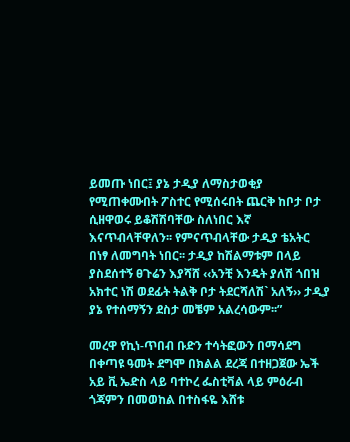ይመጡ ነበር፤ ያኔ ታዲያ ለማስታወቂያ የሚጠቀሙበት ፖስተር የሚሰሩበት ጨርቅ ከቦታ ቦታ ሲዘዋወሩ ይቆሽሽባቸው ስለነበር እኛ እናጥብላቸዋለን፡፡ የምናጥብላቸው ታዲያ ቴአትር በነፃ ለመግባት ነበር፡፡ ታዲያ ከሽልማቱም በላይ ያስደሰተኝ ፀጉሬን እያሻሸ ‹‹አንቺ እንዴት ያለሽ ጎበዝ አክተር ነሽ ወደፊት ትልቅ ቦታ ትደርሻለሽ` አለኝ›› ታዲያ ያኔ የተሰማኝን ደስታ መቼም አልረሳውም፡፡”

መረዋ የኪነ-ጥበብ ቡድን ተሳትፎውን በማሳደግ በቀጣዩ ዓመት ደግሞ በክልል ደረጃ በተዘጋጀው ኤች አይ ቪ ኤድስ ላይ ባተኮረ ፌስቲቫል ላይ ምዕራብ ጎጃምን በመወከል በተስፋዬ እሸቱ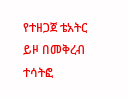የተዘጋጀ ቴአትር ይዞ በመቅረብ ተሳትፎ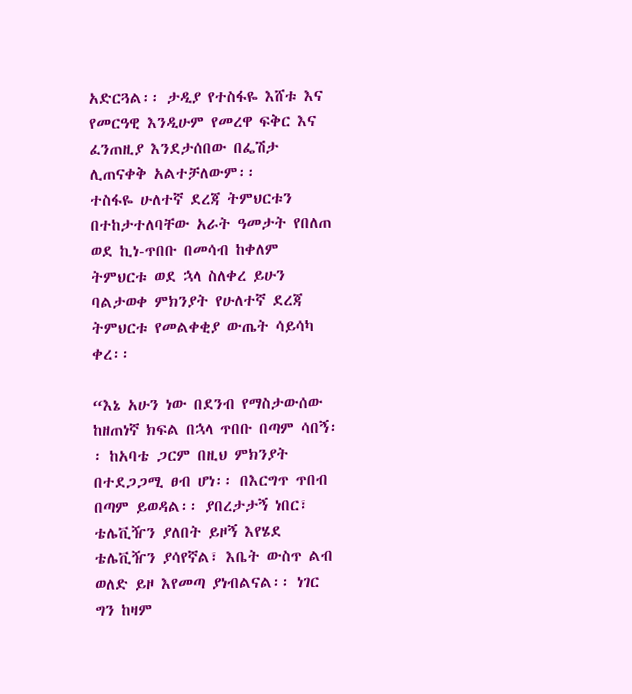አድርጓል፡፡ ታዲያ የተስፋዬ እሸቱ እና የመርዓዊ እንዲሁም የመረዋ ፍቅር እና ፈንጠዚያ እንደታሰበው በፌሽታ ሊጠናቀቅ አልተቻለውም፡፡
ተስፋዬ ሁለተኛ ደረጃ ትምህርቱን በተከታተለባቸው አራት ዓመታት የበለጠ ወደ ኪነ-ጥበቡ በመሳብ ከቀለም ትምህርቱ ወደ ኋላ ስለቀረ ይሁን ባልታወቀ ምክንያት የሁለተኛ ደረጃ ትምህርቱ የመልቀቂያ ውጤት ሳይሳካ ቀረ፡፡

“እኔ አሁን ነው በደንብ የማስታውሰው ከዘጠነኛ ክፍል በኋላ ጥበቡ በጣም ሳበኝ፡፡ ከአባቴ ጋርም በዚህ ምክንያት በተደጋጋሚ ፀብ ሆነ፡፡ በእርግጥ ጥበብ በጣም ይወዳል፡፡ ያበረታታኝ ነበር፣ ቴሌቪዥን ያለበት ይዞኝ እየሄደ ቴሌቪዥን ያሳየኛል፣ እቤት ውስጥ ልብ ወለድ ይዞ እየመጣ ያነብልናል፡፡ ነገር ግን ከዛም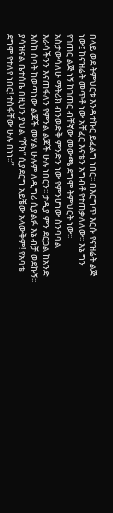በላይ ወደ ትምህርቱ እንዳተኩር ይፈልግ ነበር፡፡ በእርግጥ እርሱ የናዝሬት ልጅ ነው፤ ከናዝሬት መጥቶ ነው አቸፈር እናቴን አግብቶ የተጠቃለለው፡፡ እኔ ግን የገጠር ልጅ ነኝ ከገጠር ብቸኛው መውጫ ደግሞ ትምህርት ነው፡፡ አስታውሳለሁ ማትሪክ ብንወድቅ ምንድን ነው የምንሆነው ስንባባል እራሳችንን እናጠፋለን የምንል ልጆች ሁሉ ነበርን፡፡ ታዲያ ምን ደርጋል ከአንድ እስከ ሰባት ከወጣነው ልጆች መሃል ሁሉም ለዲግሪ ሲያልፉ እኔ ብቻ ወደኩኝ፡፡ ያሳዝናል ቤተሰቤ በዚህን ያህል “ሾክ” ሲያደርግ አይቼው አላውቅም! የአባቴ ደግሞ የተለየ ነበር! ተስፋቸው ሁሉ በነነ፡፡”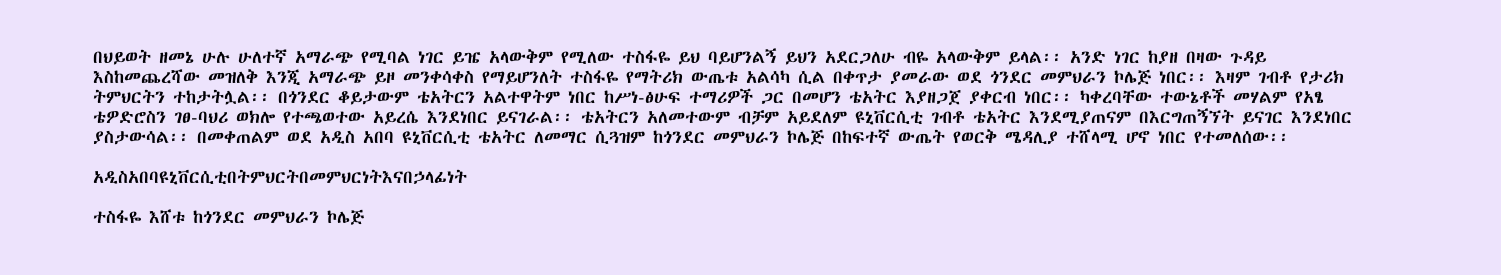በህይወት ዘመኔ ሁሉ ሁለተኛ አማራጭ የሚባል ነገር ይዤ አላውቅም የሚለው ተስፋዬ ይህ ባይሆንልኝ ይህን አደርጋለሁ ብዬ አላውቅም ይላል፡፡ አንድ ነገር ከያዘ በዛው ጉዳይ እስከመጨረሻው መዝለቅ እንጂ አማራጭ ይዞ መንቀሳቀስ የማይሆንለት ተስፋዬ የማትሪክ ውጤቱ አልሳካ ሲል በቀጥታ ያመራው ወደ ጎንደር መምህራን ኮሌጅ ነበር፡፡ እዛም ገብቶ የታሪክ ትምህርትን ተከታትሏል፡፡ በጎንደር ቆይታውም ቴአትርን አልተዋትም ነበር ከሥነ-ፅሁፍ ተማሪዎች ጋር በመሆን ቴአትር እያዘጋጀ ያቀርብ ነበር፡፡ ካቀረባቸው ተውኔቶች መሃልም የአፄ ቴዎድሮስን ገፀ-ባህሪ ወክሎ የተጫወተው አይረሴ እንደነበር ይናገራል፡፡ ቴአትርን አለመተውም ብቻም አይደለም ዩኒቨርሲቲ ገብቶ ቴአትር እንደሚያጠናም በእርግጠኝኘት ይናገር እንደነበር ያስታውሳል፡፡ በመቀጠልም ወደ አዲስ አበባ ዩኒቨርሲቲ ቴአትር ለመማር ሲጓዝም ከጎንደር መምህራን ኮሌጅ በከፍተኛ ውጤት የወርቅ ሜዳሊያ ተሸላሚ ሆኖ ነበር የተመለሰው፡፡

አዲስአበባዩኒቨርሲቲበትምህርትበመምህርነትእናበኃላፊነት

ተስፋዬ እሸቱ ከጎንደር መምህራን ኮሌጅ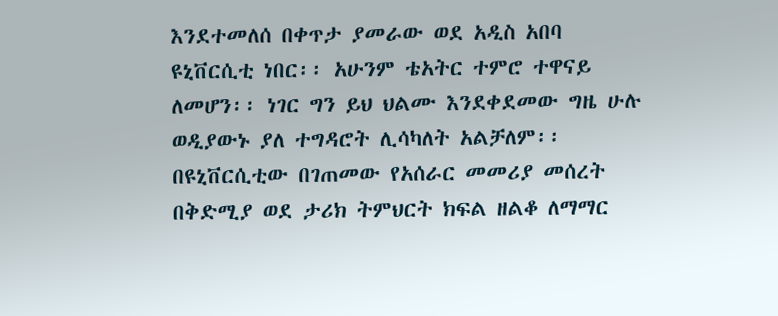እንደተመለሰ በቀጥታ ያመራው ወደ አዲስ አበባ ዩኒቨርሲቲ ነበር፡፡ አሁንም ቴአትር ተምሮ ተዋናይ ለመሆን፡፡ ነገር ግን ይህ ህልሙ እንደቀደመው ግዜ ሁሉ ወዲያውኑ ያለ ተግዳሮት ሊሳካለት አልቻለም፡፡ በዩኒቨርሲቲው በገጠመው የአሰራር መመሪያ መሰረት በቅድሚያ ወደ ታሪክ ትምህርት ክፍል ዘልቆ ለማማር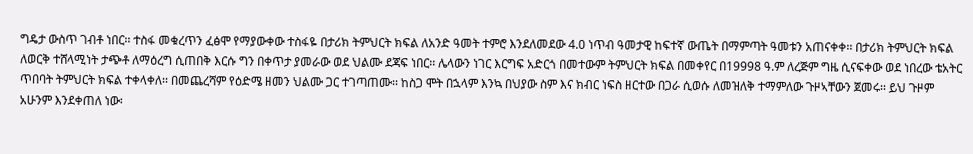ግዴታ ውስጥ ገብቶ ነበር፡፡ ተስፋ መቁረጥን ፈፅሞ የማያውቀው ተስፋዬ በታሪክ ትምህርት ክፍል ለአንድ ዓመት ተምሮ እንደለመደው 4.0 ነጥብ ዓመታዊ ከፍተኛ ውጤት በማምጣት ዓመቱን አጠናቀቀ፡፡ በታሪክ ትምህርት ክፍል ለወርቅ ተሸላሚነት ታጭቶ ለማዕረግ ሲጠበቅ እርሱ ግን በቀጥታ ያመራው ወደ ህልሙ ደጃፍ ነበር፡፡ ሌላውን ነገር እርግፍ አድርጎ በመተውም ትምህርት ክፍል በመቀየር በ19998 ዓ.ም ለረጅም ግዜ ሲናፍቀው ወደ ነበረው ቴአትር ጥበባት ትምህርት ክፍል ተቀላቀለ፡፡ በመጨረሻም የዕድሜ ዘመን ህልሙ ጋር ተገጣጠሙ፡፡ ከስጋ ሞት በኋላም እንኳ በህያው ስም እና ክብር ነፍስ ዘርተው በጋራ ሲወሱ ለመዝለቅ ተማምለው ጉዞኣቸውን ጀመሩ፡፡ ይህ ጉዞም አሁንም እንደቀጠለ ነው፡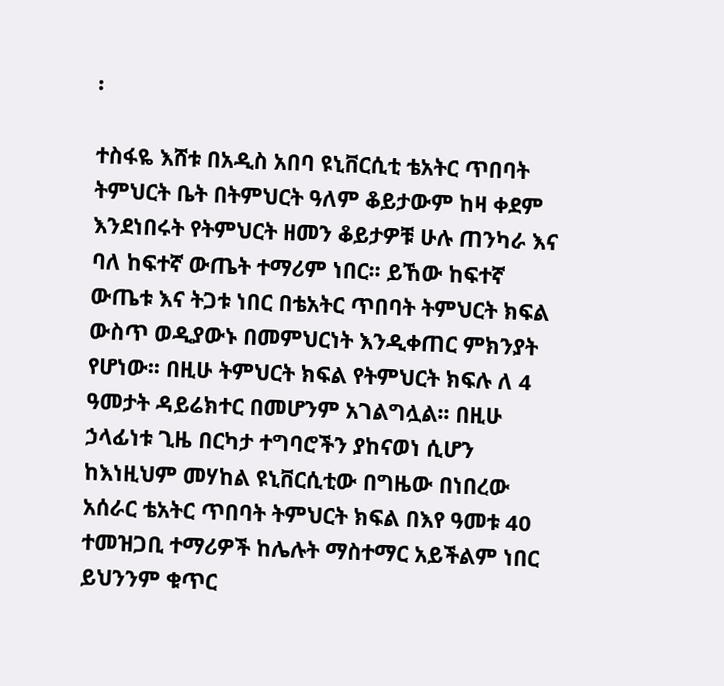፡

ተስፋዬ እሸቱ በአዲስ አበባ ዩኒቨርሲቲ ቴአትር ጥበባት ትምህርት ቤት በትምህርት ዓለም ቆይታውም ከዛ ቀደም እንደነበሩት የትምህርት ዘመን ቆይታዎቹ ሁሉ ጠንካራ እና ባለ ከፍተኛ ውጤት ተማሪም ነበር፡፡ ይኸው ከፍተኛ ውጤቱ እና ትጋቱ ነበር በቴአትር ጥበባት ትምህርት ክፍል ውስጥ ወዲያውኑ በመምህርነት እንዲቀጠር ምክንያት የሆነው፡፡ በዚሁ ትምህርት ክፍል የትምህርት ክፍሉ ለ 4 ዓመታት ዳይሬክተር በመሆንም አገልግሏል፡፡ በዚሁ ኃላፊነቱ ጊዜ በርካታ ተግባሮችን ያከናወነ ሲሆን ከእነዚህም መሃከል ዩኒቨርሲቲው በግዜው በነበረው አሰራር ቴአትር ጥበባት ትምህርት ክፍል በእየ ዓመቱ 40 ተመዝጋቢ ተማሪዎች ከሌሉት ማስተማር አይችልም ነበር ይህንንም ቁጥር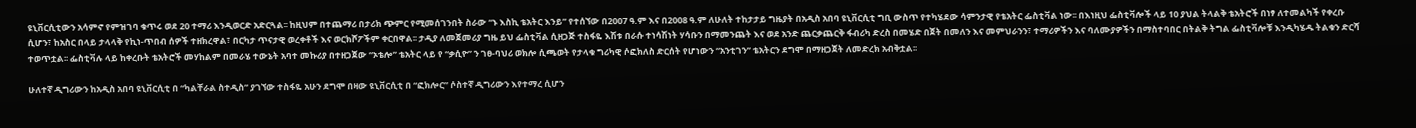ዩኒቨርሲቲውን አሳምኖ የምዝገባ ቁጥሩ ወደ 20 ተማሪ እንዲወርድ አድርጓል፡፡ ከዚህም በተጨማሪ በታሪክ ጭምር የሚመሰገንበት ስራው “ኑ እስኪ ቴአትር እንይ” የተሰኘው በ2007 ዓ.ም እና በ2008 ዓ.ም ለሁለት ተከታታይ ግዜያት በአዲስ አበባ ዩኒቨርሲቲ ግቢ ውስጥ የተካሄደው ሳምንታዊ የቴአትር ፌስቲቫል ነው፡፡ በእነዚህ ፌስቲቫሎች ላይ 10 ያህል ትላልቅ ቴአትሮች በነፃ ለተመልካች የቀረቡ ሲሆን፣ ከአስር በላይ ታላላቅ የኪነ-ጥበብ ሰዎች ተዘክረዋል፣ በርካታ ጥናታዊ ወረቀቶች እና ወርክሾፖችም ቀርበዋል፡፡ ታዲያ ለመጀመሪያ ግዜ ይህ ፌስቲቫል ሲዘጋጅ ተስፋዬ እሽቱ በራሱ ተነሳሽነት ሃሳቡን በማመንጨት እና ወደ አንድ ጨርቃጨርቅ ፋብሪካ ድረስ በመሄድ በጀት በመለን እና መምህራንን፣ ተማሪዎችን እና ባለሙያዎችን በማስተባበር በትልቅ ትግል ፌስቲቫሎቹ እንዲካሄዱ ትልቁን ድርሻ ተወጥቷል፡፡ ፌስቲቫሉ ላይ ከቀረቡት ቴአትሮች መሃከልም በመራሄ ተውኔት አባተ መኩሪያ በተዘጋጀው “ኦቴሎ” ቴአትር ላይ የ “ቃሲዮ” ን ገፀ-ባህሪ ወክሎ ሲጫወት የታላቁ ግሪካዊ ሶፎክለስ ድርሰት የሆነውን “አንቲገን” ቴአትርን ደግሞ በማዘጋጀት ለመድረክ አብቅቷል፡፡

ሁለተኛ ዲግሪውን ከአዲስ አበባ ዩኒቨርሲቲ በ “ካልቸራል ስተዲስ” ያገኘው ተስፋዬ አሁን ደግሞ በዛው ዩኒቨርሲቲ በ “ፎክሎር” ሶስተኛ ዲግሪውን እየተማረ ሲሆን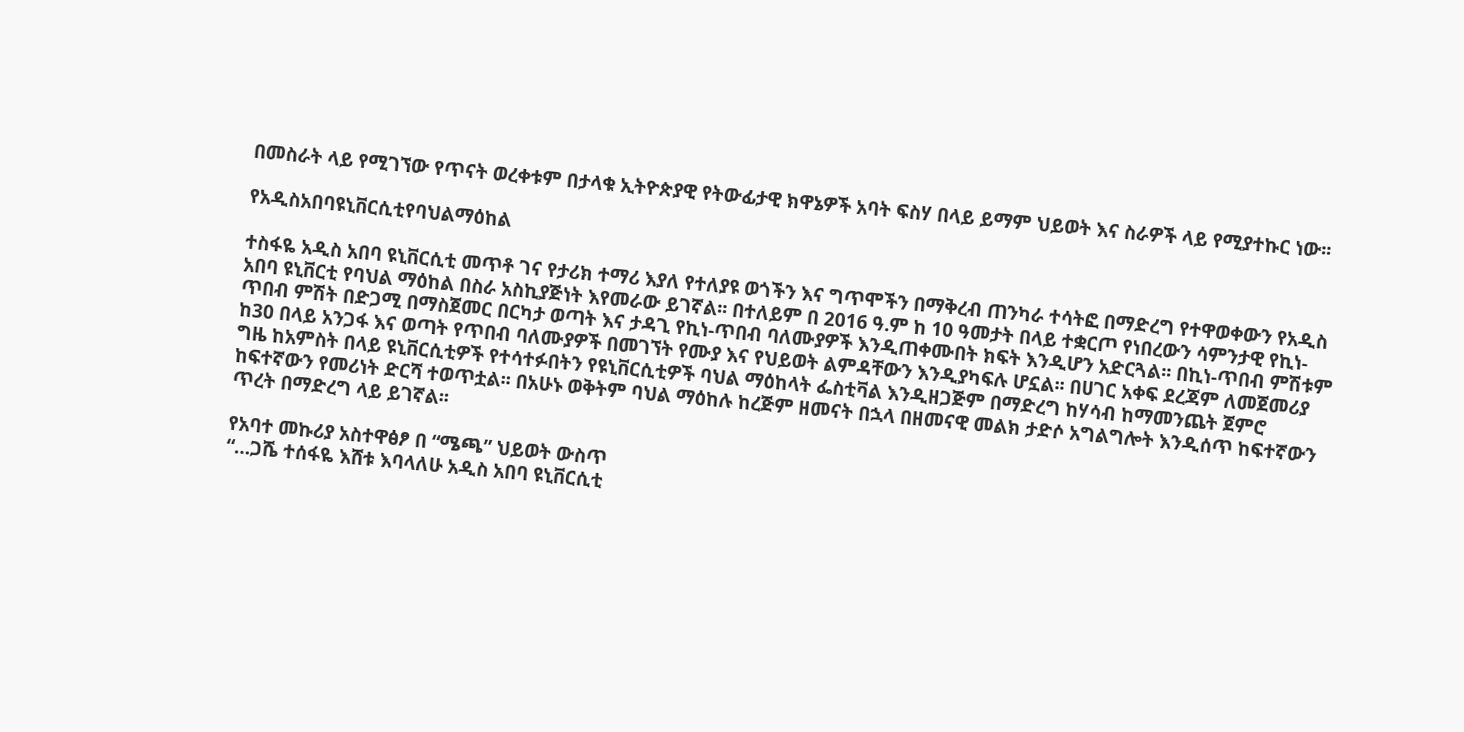በመስራት ላይ የሚገኘው የጥናት ወረቀቱም በታላቁ ኢትዮጵያዊ የትውፊታዊ ክዋኔዎች አባት ፍስሃ በላይ ይማም ህይወት እና ስራዎች ላይ የሚያተኩር ነው፡፡

የአዲስአበባዩኒቨርሲቲየባህልማዕከል

ተስፋዬ አዲስ አበባ ዩኒቨርሲቲ መጥቶ ገና የታሪክ ተማሪ እያለ የተለያዩ ወጎችን እና ግጥሞችን በማቅረብ ጠንካራ ተሳትፎ በማድረግ የተዋወቀውን የአዲስ አበባ ዩኒቨርቲ የባህል ማዕከል በስራ አስኪያጅነት እየመራው ይገኛል፡፡ በተለይም በ 2016 ዓ.ም ከ 10 ዓመታት በላይ ተቋርጦ የነበረውን ሳምንታዊ የኪነ-ጥበብ ምሽት በድጋሚ በማስጀመር በርካታ ወጣት እና ታዳጊ የኪነ-ጥበብ ባለሙያዎች እንዲጠቀሙበት ክፍት እንዲሆን አድርጓል፡፡ በኪነ-ጥበብ ምሽቱም ከ30 በላይ አንጋፋ እና ወጣት የጥበብ ባለሙያዎች በመገኘት የሙያ እና የህይወት ልምዳቸውን እንዲያካፍሉ ሆኗል፡፡ በሀገር አቀፍ ደረጃም ለመጀመሪያ ግዜ ከአምስት በላይ ዩኒቨርሲቲዎች የተሳተፉበትን የዩኒቨርሲቲዎች ባህል ማዕከላት ፌስቲቫል እንዲዘጋጅም በማድረግ ከሃሳብ ከማመንጨት ጀምሮ ከፍተኛውን የመሪነት ድርሻ ተወጥቷል፡፡ በአሁኑ ወቅትም ባህል ማዕከሉ ከረጅም ዘመናት በኋላ በዘመናዊ መልክ ታድሶ አግልግሎት እንዲሰጥ ከፍተኛውን ጥረት በማድረግ ላይ ይገኛል፡፡

የአባተ መኩሪያ አስተዋፅፆ በ “ሜጫ” ህይወት ውስጥ
“…ጋሼ ተሰፋዬ እሸቱ እባላለሁ አዲስ አበባ ዩኒቨርሲቲ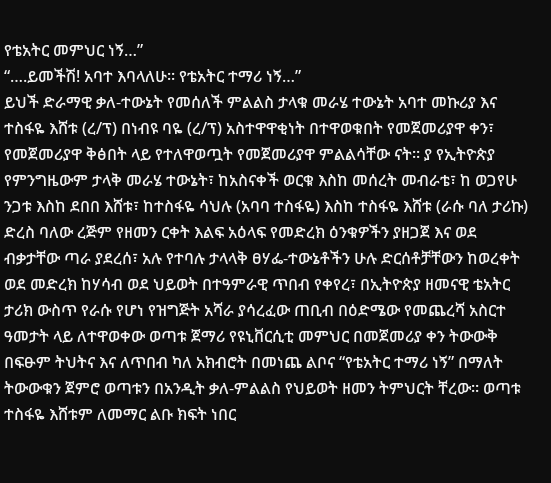የቴአትር መምህር ነኝ…”
“….ይመችሽ! አባተ እባላለሁ፡፡ የቴአትር ተማሪ ነኝ…”
ይህች ድራማዊ ቃለ-ተውኔት የመሰለች ምልልስ ታላቁ መራሄ ተውኔት አባተ መኩሪያ እና ተስፋዬ እሸቱ (ረ/ፕ) በነብዩ ባዬ (ረ/ፕ) አስተዋዋቂነት በተዋወቁበት የመጀመሪያዋ ቀን፣ የመጀመሪያዋ ቅፅበት ላይ የተለዋወጧት የመጀመሪያዋ ምልልሳቸው ናት፡፡ ያ የኢትዮጵያ የምንግዜውም ታላቅ መራሄ ተውኔት፣ ከአስናቀች ወርቁ እስከ መሰረት መብራቴ፣ ከ ወጋየሁ ንጋቱ እስከ ደበበ እሸቱ፣ ከተስፋዬ ሳህሉ (አባባ ተስፋዬ) እስከ ተስፋዬ እሸቱ (ራሱ ባለ ታሪኩ) ድረስ ባለው ረጅም የዘመን ርቀት እልፍ አዕላፍ የመድረክ ዕንቁዎችን ያዘጋጀ እና ወደ ብቃታቸው ጣራ ያደረሰ፣ አሉ የተባሉ ታላላቅ ፀሃፌ-ተውኔቶችን ሁሉ ድርሰቶቻቸውን ከወረቀት ወደ መድረክ ከሃሳብ ወደ ህይወት በተዓምራዊ ጥበብ የቀየረ፣ በኢትዮጵያ ዘመናዊ ቴአትር ታሪክ ውስጥ የራሱ የሆነ የዝግጅት አሻራ ያሳረፈው ጠቢብ በዕድሜው የመጨረሻ አስርተ ዓመታት ላይ ለተዋወቀው ወጣቱ ጀማሪ የዩኒቨርሲቲ መምህር በመጀመሪያ ቀን ትውውቅ በፍፁም ትህትና እና ለጥበብ ካለ አክብሮት በመነጨ ልቦና “የቴአትር ተማሪ ነኝ” በማለት ትውውቁን ጀምሮ ወጣቱን በአንዲት ቃለ-ምልልስ የህይወት ዘመን ትምህርት ቸረው፡፡ ወጣቱ ተስፋዬ እሸቱም ለመማር ልቡ ክፍት ነበር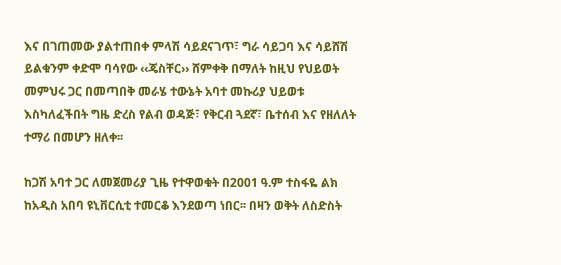እና በገጠመው ያልተጠበቀ ምላሽ ሳይደናገጥ፣ ግራ ሳይጋባ እና ሳይሸሽ ይልቁንም ቀድሞ ባሳየው ‹‹ጄስቸር›› ሸምቀቅ በማለት ከዚህ የህይወት መምህሩ ጋር በመጣበቅ መራሄ ተውኔት አባተ መኩሪያ ህይወቱ እስካለፈችበት ግዜ ድረስ የልብ ወዳጅ፣ የቅርብ ጓደኛ፣ ቤተሰብ እና የዘለለት ተማሪ በመሆን ዘለቀ፡፡

ከጋሽ አባተ ጋር ለመጀመሪያ ጊዜ የተዋወቁት በ2001 ዓ.ም ተስፋዬ ልክ ከአዲስ አበባ ዩኒቨርሲቲ ተመርቆ እንደወጣ ነበር፡፡ በዛን ወቅት ለስድስት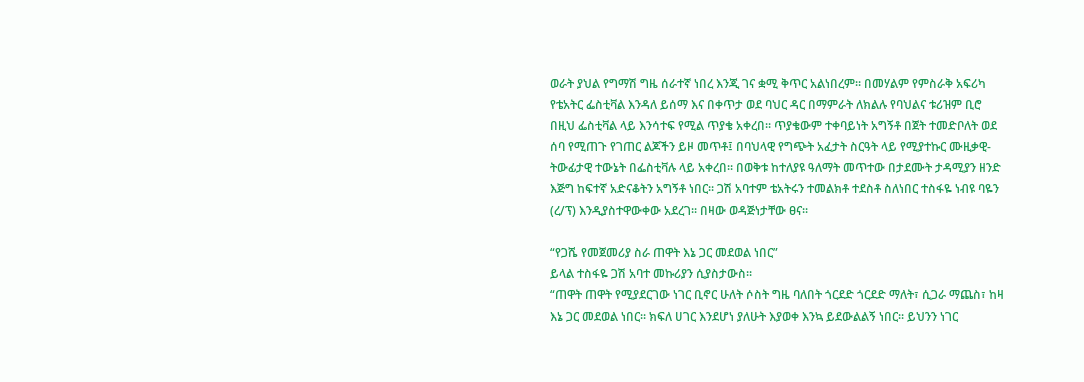ወራት ያህል የግማሽ ግዜ ሰራተኛ ነበረ እንጂ ገና ቋሚ ቅጥር አልነበረም፡፡ በመሃልም የምስራቅ አፍሪካ የቴአትር ፌስቲቫል እንዳለ ይሰማ እና በቀጥታ ወደ ባህር ዳር በማምራት ለክልሉ የባህልና ቱሪዝም ቢሮ በዚህ ፌስቲቫል ላይ እንሳተፍ የሚል ጥያቄ አቀረበ፡፡ ጥያቄውም ተቀባይነት አግኝቶ በጀት ተመድቦለት ወደ ሰባ የሚጠጉ የገጠር ልጆችን ይዞ መጥቶ፤ በባህላዊ የግጭት አፈታት ስርዓት ላይ የሚያተኩር ሙዚቃዊ-ትውፊታዊ ተውኔት በፌስቲቫሉ ላይ አቀረበ፡፡ በወቅቱ ከተለያዩ ዓለማት መጥተው በታደሙት ታዳሚያን ዘንድ እጅግ ከፍተኛ አድናቆትን አግኝቶ ነበር፡፡ ጋሽ አባተም ቴአትሩን ተመልክቶ ተደስቶ ስለነበር ተስፋዬ ነብዩ ባዬን (ረ/ፕ) እንዲያስተዋውቀው አደረገ፡፡ በዛው ወዳጅነታቸው ፀና፡፡

“የጋሼ የመጀመሪያ ስራ ጠዋት እኔ ጋር መደወል ነበር”
ይላል ተስፋዬ ጋሽ አባተ መኩሪያን ሲያስታውስ፡፡
“ጠዋት ጠዋት የሚያደርገው ነገር ቢኖር ሁለት ሶስት ግዜ ባለበት ጎርደድ ጎርደድ ማለት፣ ሲጋራ ማጨስ፣ ከዛ እኔ ጋር መደወል ነበር፡፡ ክፍለ ሀገር እንደሆነ ያለሁት እያወቀ እንኳ ይደውልልኝ ነበር፡፡ ይህንን ነገር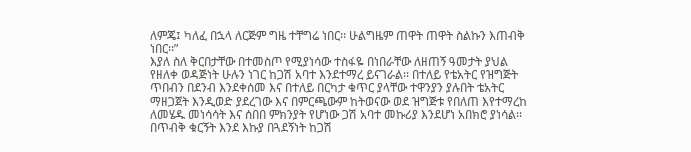ለምጄ፤ ካለፈ በኋላ ለርጅም ግዜ ተቸግሬ ነበር፡፡ ሁልግዜም ጠዋት ጠዋት ስልኩን እጠብቅ ነበር፡፡”
እያለ ስለ ቅርበታቸው በተመስጦ የሚያነሳው ተስፋዬ በነበራቸው ለዘጠኝ ዓመታት ያህል የዘለቀ ወዳጅነት ሁሉን ነገር ከጋሽ አባተ እንደተማረ ይናገራል፡፡ በተለይ የቴአትር የዝግጅት ጥበብን በደንብ እንደቀሰመ እና በተለይ በርካታ ቁጥር ያላቸው ተዋንያን ያሉበት ቴአትር ማዘጋጀት እንዲወድ ያደረገው እና በምርጫውም ከትወናው ወደ ዝግጅቱ የበለጠ እየተማረከ ለመሄዱ መነሳሳት እና ሰበበ ምክንያት የሆነው ጋሽ አባተ መኩሪያ እንደሆነ አበክሮ ያነሳል፡፡
በጥብቅ ቁርኝት እንደ እኩያ በጓደኝነት ከጋሽ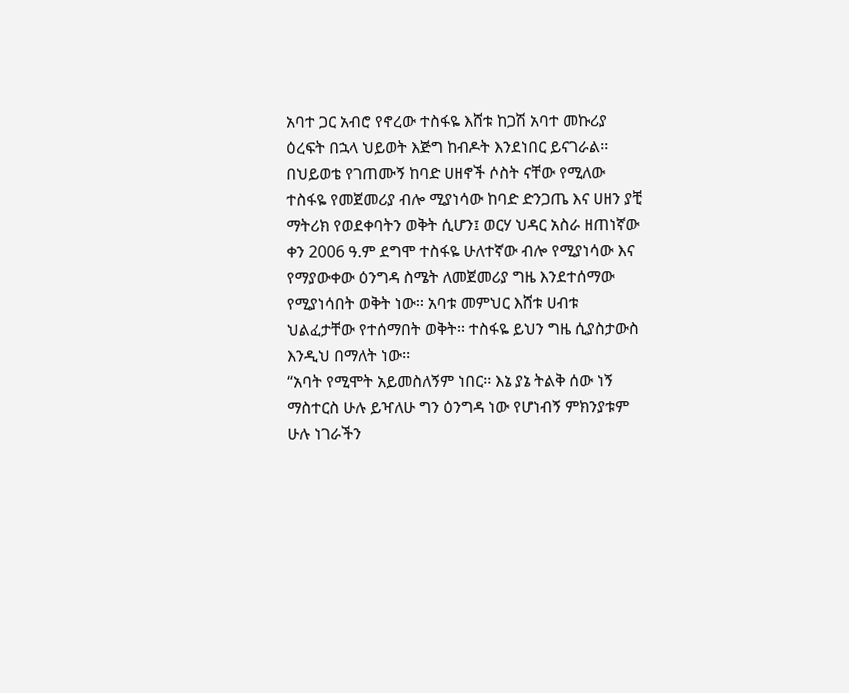አባተ ጋር አብሮ የኖረው ተስፋዬ እሸቱ ከጋሽ አባተ መኩሪያ ዕረፍት በኋላ ህይወት እጅግ ከብዶት እንደነበር ይናገራል፡፡ በህይወቴ የገጠሙኝ ከባድ ሀዘኖች ሶስት ናቸው የሚለው ተስፋዬ የመጀመሪያ ብሎ ሚያነሳው ከባድ ድንጋጤ እና ሀዘን ያቺ ማትሪክ የወደቀባትን ወቅት ሲሆን፤ ወርሃ ህዳር አስራ ዘጠነኛው ቀን 2006 ዓ.ም ደግሞ ተስፋዬ ሁለተኛው ብሎ የሚያነሳው እና የማያውቀው ዕንግዳ ስሜት ለመጀመሪያ ግዜ እንደተሰማው የሚያነሳበት ወቅት ነው፡፡ አባቱ መምህር እሸቱ ሀብቱ ህልፈታቸው የተሰማበት ወቅት፡፡ ተስፋዬ ይህን ግዜ ሲያስታውስ እንዲህ በማለት ነው፡፡
“አባት የሚሞት አይመስለኝም ነበር፡፡ እኔ ያኔ ትልቅ ሰው ነኝ ማስተርስ ሁሉ ይዣለሁ ግን ዕንግዳ ነው የሆነብኝ ምክንያቱም ሁሉ ነገራችን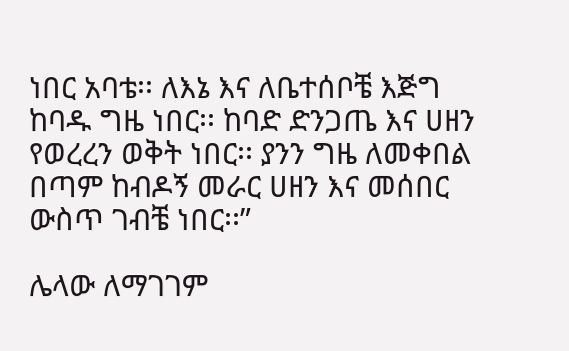ነበር አባቴ፡፡ ለእኔ እና ለቤተሰቦቼ እጅግ ከባዱ ግዜ ነበር፡፡ ከባድ ድንጋጤ እና ሀዘን የወረረን ወቅት ነበር፡፡ ያንን ግዜ ለመቀበል በጣም ከብዶኝ መራር ሀዘን እና መሰበር ውስጥ ገብቼ ነበር፡፡”

ሌላው ለማገገም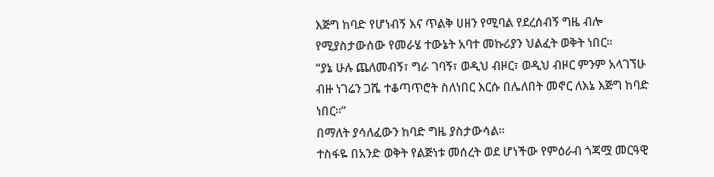እጅግ ከባድ የሆነብኝ እና ጥልቅ ሀዘን የሚባል የደረሰብኝ ግዜ ብሎ የሚያስታውሰው የመራሄ ተውኔት አባተ መኩሪያን ህልፈት ወቅት ነበር፡፡
“ያኔ ሁሉ ጨለመብኝ፣ ግራ ገባኝ፣ ወዲህ ብዞር፣ ወዲህ ብዞር ምንም አላገኘሁ ብዙ ነገሬን ጋሼ ተቆጣጥሮት ስለነበር እርሱ በሌለበት መኖር ለእኔ እጅግ ከባድ ነበር፡፡”
በማለት ያሳለፈውን ከባድ ግዜ ያስታውሳል፡፡
ተስፋዬ በአንድ ወቅት የልጅነቱ መሰረት ወደ ሆነችው የምዕራብ ጎጃሟ መርዓዊ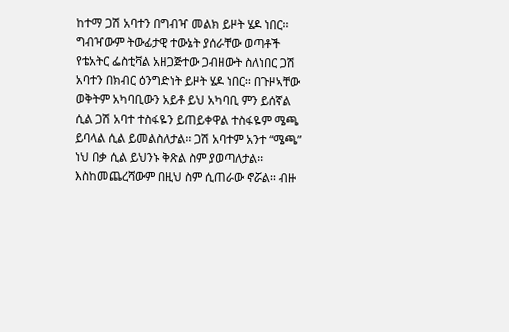ከተማ ጋሽ አባተን በግብዣ መልክ ይዞት ሄዶ ነበር፡፡ ግብዣውም ትውፊታዊ ተውኔት ያሰራቸው ወጣቶች የቴአትር ፌስቲቫል አዘጋጅተው ጋብዘውት ስለነበር ጋሽ አባተን በክብር ዕንግድነት ይዞት ሄዶ ነበር፡፡ በጉዞኣቸው ወቅትም አካባቢውን አይቶ ይህ አካባቢ ምን ይሰኛል ሲል ጋሽ አባተ ተስፋዬን ይጠይቀዋል ተስፋዬም ሜጫ ይባላል ሲል ይመልስለታል፡፡ ጋሽ አባተም አንተ “ሜጫ” ነህ በቃ ሲል ይህንኑ ቅጽል ስም ያወጣለታል፡፡ እስከመጨረሻውም በዚህ ስም ሲጠራው ኖሯል፡፡ ብዙ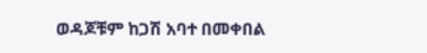ወዳጆቹም ከጋሽ አባተ በመቀበል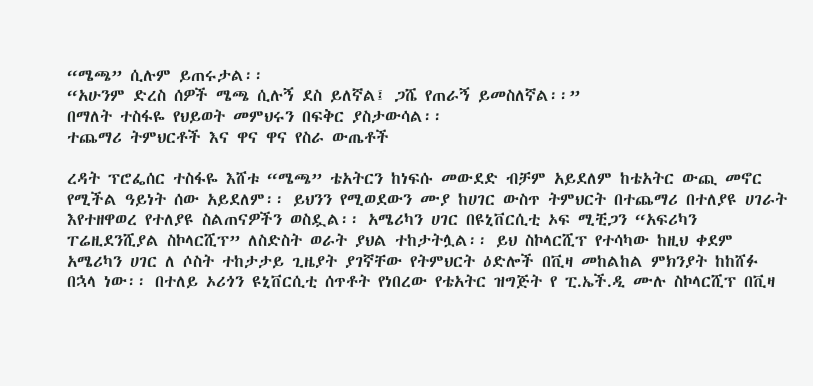“ሜጫ” ሲሉም ይጠሩታል፡፡
“አሁንም ድረስ ሰዎች ሜጫ ሲሉኝ ደስ ይለኛል፤ ጋሼ የጠራኝ ይመስለኛል፡፡”
በማለት ተስፋዬ የህይወት መምህሩን በፍቅር ያስታውሳል፡፡
ተጨማሪ ትምህርቶች እና ዋና ዋና የስራ ውጤቶች

ረዳት ፕሮፌሰር ተስፋዬ እሸቱ “ሜጫ” ቴአትርን ከነፍሱ መውደድ ብቻም አይደለም ከቴአትር ውጪ መኖር የሚችል ዓይነት ሰው አይደለም፡፡ ይህንን የሚወደውን ሙያ ከሀገር ውስጥ ትምህርት በተጨማሪ በተለያዩ ሀገራት እየተዘዋወረ የተለያዩ ስልጠናዎችን ወስዷል፡፡ አሜሪካን ሀገር በዩኒቨርሲቲ ኦፍ ሚቺጋን “አፍሪካን ፐሬዚደንሺያል ስኮላርሺፕ” ለስድስት ወራት ያህል ተከታትሏል፡፡ ይህ ስኮላርሺፕ የተሳካው ከዚህ ቀደም አሜሪካን ሀገር ለ ሶስት ተከታታይ ጊዜያት ያገኛቸው የትምህርት ዕድሎች በቪዛ መከልከል ምክንያት ከከሸፉ በኋላ ነው፡፡ በተለይ ኦሪጎን ዩኒቨርሲቲ ሰጥቶት የነበረው የቴአትር ዝግጅት የ ፒ.ኤች.ዲ ሙሉ ስኮላርሺፕ በቪዛ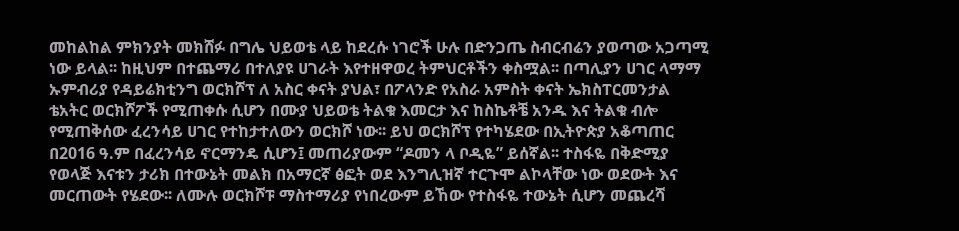መከልከል ምክንያት መክሸፉ በግሌ ህይወቴ ላይ ከደረሱ ነገሮች ሁሉ በድንጋጤ ስብርብሬን ያወጣው አጋጣሚ ነው ይላል፡፡ ከዚህም በተጨማሪ በተለያዩ ሀገራት እየተዘዋወረ ትምህርቶችን ቀስሟል፡፡ በጣሊያን ሀገር ላማማ ኡምብሪያ የዳይሬክቲንግ ወርክሾፕ ለ አስር ቀናት ያህል፣ በፖላንድ የአስራ አምስት ቀናት ኤክስፐርመንታል ቴአትር ወርክሾፖች የሚጠቀሱ ሲሆን በሙያ ህይወቴ ትልቁ እመርታ እና ከስኬቶቼ አንዱ እና ትልቁ ብሎ የሚጠቅሰው ፈረንሳይ ሀገር የተከታተለውን ወርክሾ ነው፡፡ ይህ ወርክሾፕ የተካሄደው በኢትዮጵያ አቆጣጠር በ2016 ዓ.ም በፈረንሳይ ኖርማንዴ ሲሆን፤ መጠሪያውም “ዶመን ላ ቦዲዬ” ይሰኛል፡፡ ተስፋዬ በቅድሚያ የወላጅ እናቱን ታሪክ በተውኔት መልክ በአማርኛ ፅፎት ወደ እንግሊዝኛ ተርጉሞ ልኮላቸው ነው ወደውት እና መርጠውት የሄደው፡፡ ለሙሉ ወርክሾፑ ማስተማሪያ የነበረውም ይኸው የተስፋዬ ተውኔት ሲሆን መጨረሻ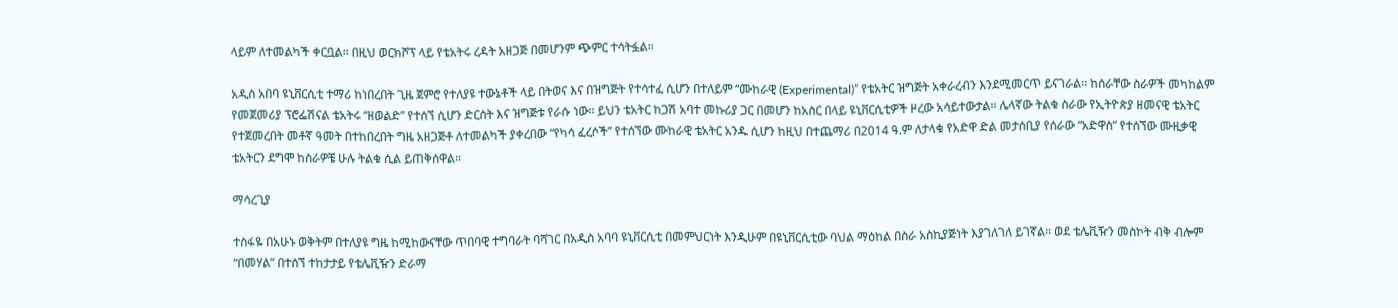ላይም ለተመልካች ቀርቧል፡፡ በዚህ ወርክሾፕ ላይ የቴአትሩ ረዳት አዘጋጅ በመሆንም ጭምር ተሳትፏል፡፡

አዲስ አበባ ዩኒቨርሲቲ ተማሪ ከነበረበት ጊዜ ጀምሮ የተለያዩ ተውኔቶች ላይ በትወና እና በዝግጅት የተሳተፈ ሲሆን በተለይም “ሙከራዊ (Experimental)” የቴአትር ዝግጅት አቀራረብን እንደሚመርጥ ይናገራል፡፡ ከሰራቸው ስራዎች መካከልም የመጀመሪያ ፕሮፌሽናል ቴአትሩ “ዘወልድ” የተሰኘ ሲሆን ድርሰት እና ዝግጅቱ የራሱ ነው፡፡ ይህን ቴአትር ከጋሽ አባተ መኩሪያ ጋር በመሆን ከአስር በላይ ዩኒቨርሲቲዎች ዞረው አሳይተውታል፡፡ ሌላኛው ትልቁ ስራው የኢትዮጵያ ዘመናዊ ቴአትር የተጀመረበት መቶኛ ዓመት በተከበረበት ግዜ አዘጋጅቶ ለተመልካች ያቀረበው “የካሳ ፈረሶች” የተሰኘው ሙከራዊ ቴአትር አንዱ ሲሆን ከዚህ በተጨማሪ በ2014 ዓ.ም ለታላቁ የአድዋ ድል መታሰቢያ የሰራው “አድዋስ” የተሰኘው ሙዚቃዊ ቴአትርን ደግሞ ከስራዎቼ ሁሉ ትልቁ ሲል ይጠቅሰዋል፡፡

ማሳረጊያ

ተስፋዬ በአሁኑ ወቅትም በተለያዩ ግዜ ከሚከውናቸው ጥበባዊ ተግባራት ባሻገር በአዲስ አባባ ዩኒቨርሲቲ በመምህርነት እንዲሁም በዩኒቨርሲቲው ባህል ማዕከል በስራ አስኪያጅነት እያገለገለ ይገኛል፡፡ ወደ ቴሌቪዥን መስኮት ብቅ ብሎም “በመሃል” በተሰኘ ተከታታይ የቴሌቪዥን ድራማ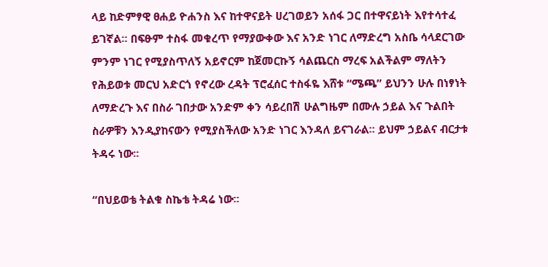ላይ ከድምፃዊ ፀሐይ ዮሐንስ እና ከተዋናይት ሀረገወይን አሰፋ ጋር በተዋናይነት እየተሳተፈ ይገኛል፡፡ በፍፁም ተስፋ መቁረጥ የማያውቀው እና አንድ ነገር ለማድረግ አስቤ ሳላደርገው ምንም ነገር የሚያስጥለኝ አይኖርም ከጀመርኩኝ ሳልጨርስ ማረፍ አልችልም ማለትን የሕይወቱ መርህ አድርጎ የኖረው ረዳት ፕሮፈሰር ተስፋዬ እሸቱ “ሜጫ” ይህንን ሁሉ በነፃነት ለማድረጉ እና በስራ ገበታው አንድም ቀን ሳይረበሽ ሁልግዜም በሙሉ ኃይል እና ጉልበት ስራዎቹን እንዲያከናውን የሚያስችለው አንድ ነገር እንዳለ ይናገራል፡፡ ይህም ኃይልና ብርታቱ ትዳሩ ነው፡፡

“በህይወቴ ትልቁ ስኬቴ ትዳሬ ነው፡፡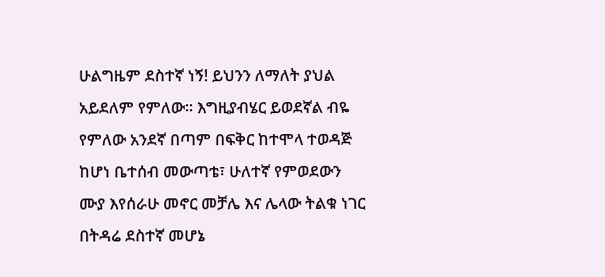ሁልግዜም ደስተኛ ነኝ! ይህንን ለማለት ያህል አይደለም የምለው፡፡ እግዚያብሄር ይወደኛል ብዬ የምለው አንደኛ በጣም በፍቅር ከተሞላ ተወዳጅ ከሆነ ቤተሰብ መውጣቴ፣ ሁለተኛ የምወደውን ሙያ እየሰራሁ መኖር መቻሌ እና ሌላው ትልቁ ነገር በትዳሬ ደስተኛ መሆኔ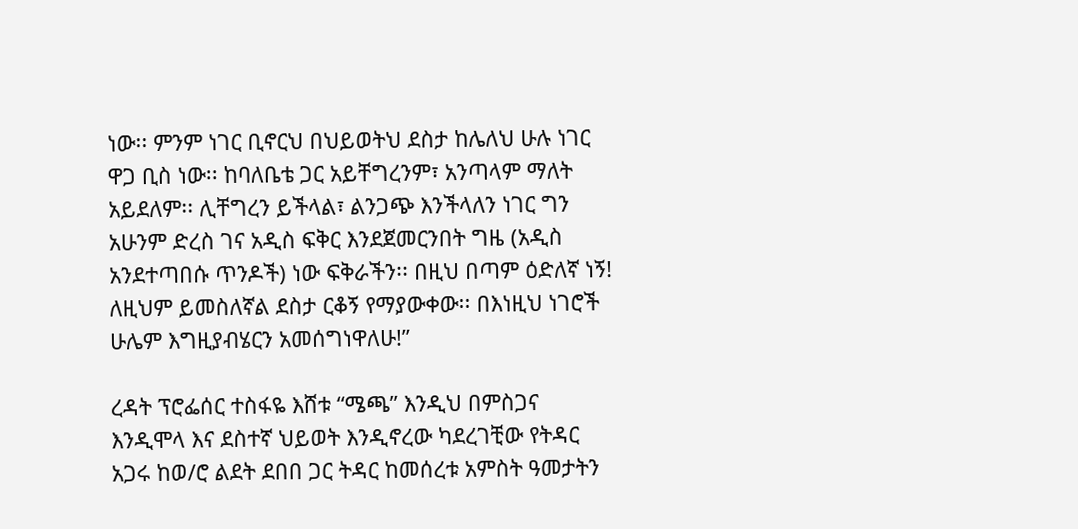ነው፡፡ ምንም ነገር ቢኖርህ በህይወትህ ደስታ ከሌለህ ሁሉ ነገር ዋጋ ቢስ ነው፡፡ ከባለቤቴ ጋር አይቸግረንም፣ አንጣላም ማለት አይደለም፡፡ ሊቸግረን ይችላል፣ ልንጋጭ እንችላለን ነገር ግን አሁንም ድረስ ገና አዲስ ፍቅር እንደጀመርንበት ግዜ (አዲስ አንደተጣበሱ ጥንዶች) ነው ፍቅራችን፡፡ በዚህ በጣም ዕድለኛ ነኝ! ለዚህም ይመስለኛል ደስታ ርቆኝ የማያውቀው፡፡ በእነዚህ ነገሮች ሁሌም እግዚያብሄርን አመሰግነዋለሁ!”

ረዳት ፕሮፌሰር ተስፋዬ እሸቱ “ሜጫ” እንዲህ በምስጋና እንዲሞላ እና ደስተኛ ህይወት እንዲኖረው ካደረገቺው የትዳር አጋሩ ከወ/ሮ ልደት ደበበ ጋር ትዳር ከመሰረቱ አምስት ዓመታትን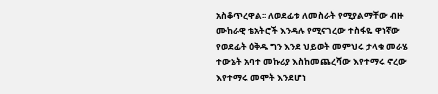አስቆጥረዋል፡፡ ለወደፊቱ ለመስራት የሚያልማቸው ብዙ ሙከራዊ ቴአትሮች እንዳሉ የሚናገረው ተስፋዬ ዋነኛው የወደፊት ዕቅዱ ግን እንደ ህይወት መምህሩ ታላቁ መራሄ ተውኔት አባተ መኩሪያ እስከመጨረሻው እየተማሩ ኖረው እየተማሩ መሞት እንደሆነ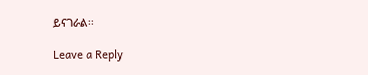ይናገራል፡፡

Leave a Reply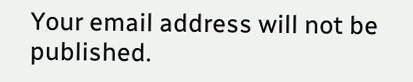Your email address will not be published.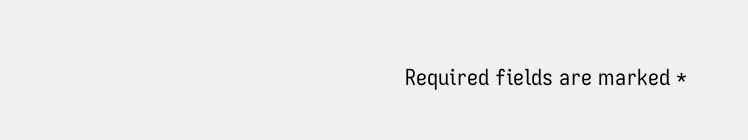Required fields are marked *